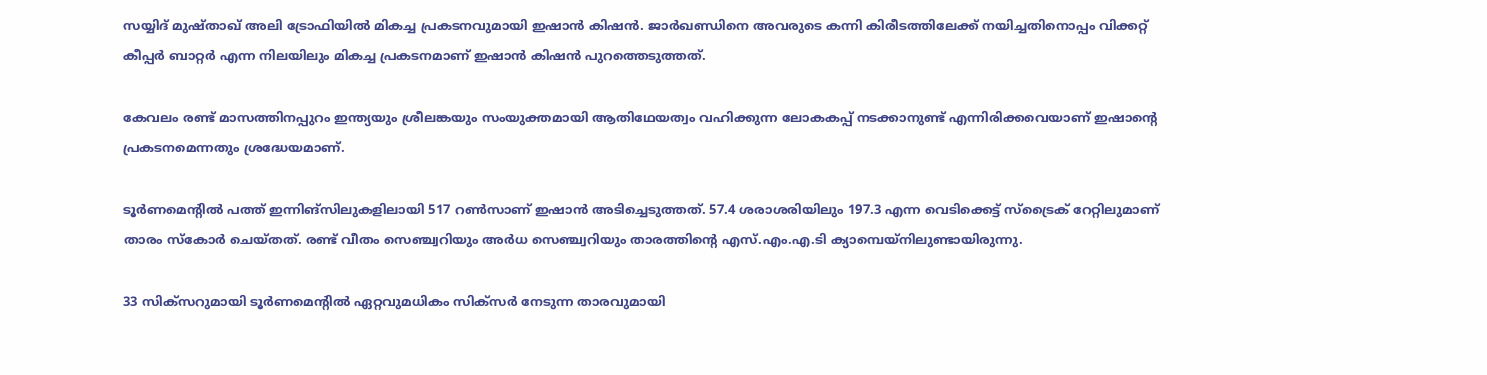സയ്യിദ് മുഷ്താഖ് അലി ട്രോഫിയില്‍ മികച്ച പ്രകടനവുമായി ഇഷാന്‍ കിഷന്‍. ജാര്‍ഖണ്ഡിനെ അവരുടെ കന്നി കിരീടത്തിലേക്ക് നയിച്ചതിനൊപ്പം വിക്കറ്റ് കീപ്പര്‍ ബാറ്റര്‍ എന്ന നിലയിലും മികച്ച പ്രകടനമാണ് ഇഷാന്‍ കിഷന്‍ പുറത്തെടുത്തത്.

കേവലം രണ്ട് മാസത്തിനപ്പുറം ഇന്ത്യയും ശ്രീലങ്കയും സംയുക്തമായി ആതിഥേയത്വം വഹിക്കുന്ന ലോകകപ്പ് നടക്കാനുണ്ട് എന്നിരിക്കവെയാണ് ഇഷാന്റെ പ്രകടനമെന്നതും ശ്രദ്ധേയമാണ്.

ടൂര്‍ണമെന്റില്‍ പത്ത് ഇന്നിങ്‌സിലുകളിലായി 517 റണ്‍സാണ് ഇഷാന്‍ അടിച്ചെടുത്തത്. 57.4 ശരാശരിയിലും 197.3 എന്ന വെടിക്കെട്ട് സ്‌ട്രൈക് റേറ്റിലുമാണ് താരം സ്‌കോര്‍ ചെയ്തത്. രണ്ട് വീതം സെഞ്ച്വറിയും അര്‍ധ സെഞ്ച്വറിയും താരത്തിന്റെ എസ്.എം.എ.ടി ക്യാമ്പെയ്‌നിലുണ്ടായിരുന്നു.

33 സിക്‌സറുമായി ടൂര്‍ണമെന്റില്‍ ഏറ്റവുമധികം സിക്‌സര്‍ നേടുന്ന താരവുമായി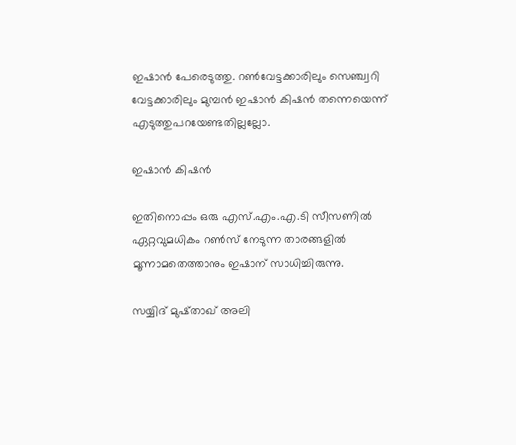ഇഷാന്‍ പേരെടുത്തു. റണ്‍വേട്ടക്കാരിലും സെഞ്ച്വറി വേട്ടക്കാരിലും മുമ്പന്‍ ഇഷാന്‍ കിഷന്‍ തന്നെയെന്ന് എടുത്തുപറയേണ്ടതില്ലല്ലോ.

ഇഷാന്‍ കിഷന്‍

ഇതിനൊപ്പം ഒരു എസ്.എം.എ.ടി സീസണില്‍ ഏറ്റവുമധികം റണ്‍സ് നേടുന്ന താരങ്ങളില്‍ മൂന്നാമതെത്താനും ഇഷാന് സാധിച്ചിരുന്നു.

സയ്യിദ് മുഷ്താഖ് അലി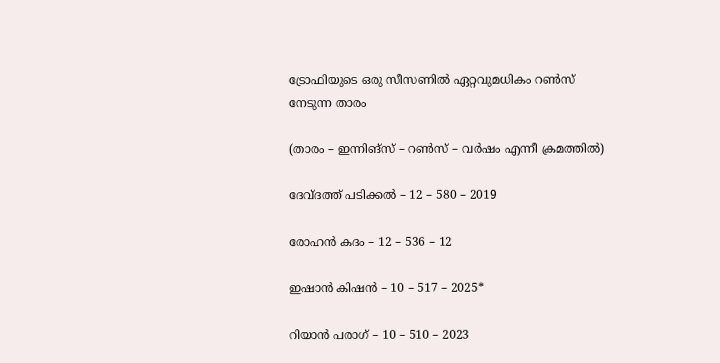ട്രോഫിയുടെ ഒരു സീസണില്‍ ഏറ്റവുമധികം റണ്‍സ് നേടുന്ന താരം

(താരം – ഇന്നിങ്‌സ് – റണ്‍സ് – വര്‍ഷം എന്നീ ക്രമത്തില്‍)

ദേവ്ദത്ത് പടിക്കല്‍ – 12 – 580 – 2019

രോഹന്‍ കദം – 12 – 536 – 12

ഇഷാന്‍ കിഷന്‍ – 10 – 517 – 2025*

റിയാന്‍ പരാഗ് – 10 – 510 – 2023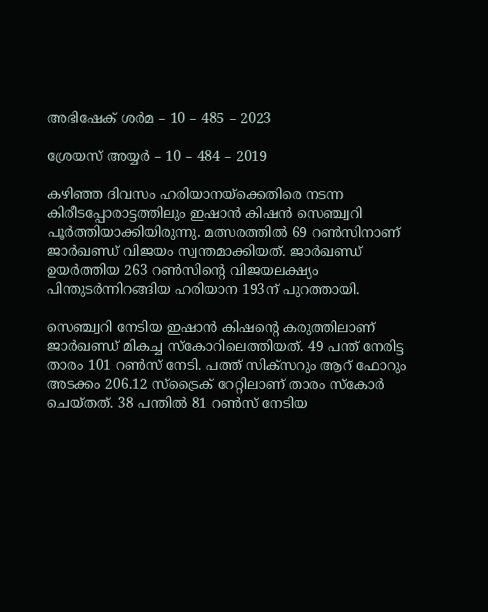അഭിഷേക് ശര്‍മ – 10 – 485 – 2023

ശ്രേയസ് അയ്യര്‍ – 10 – 484 – 2019

കഴിഞ്ഞ ദിവസം ഹരിയാനയ്‌ക്കെതിരെ നടന്ന കിരീടപ്പോരാട്ടത്തിലും ഇഷാന്‍ കിഷന്‍ സെഞ്ച്വറി പൂര്‍ത്തിയാക്കിയിരുന്നു. മത്സരത്തില്‍ 69 റണ്‍സിനാണ് ജാര്‍ഖണ്ഡ് വിജയം സ്വന്തമാക്കിയത്. ജാര്‍ഖണ്ഡ് ഉയര്‍ത്തിയ 263 റണ്‍സിന്റെ വിജയലക്ഷ്യം പിന്തുടര്‍ന്നിറങ്ങിയ ഹരിയാന 193ന് പുറത്തായി.

സെഞ്ച്വറി നേടിയ ഇഷാന്‍ കിഷന്റെ കരുത്തിലാണ് ജാര്‍ഖണ്ഡ് മികച്ച സ്‌കോറിലെത്തിയത്. 49 പന്ത് നേരിട്ട താരം 101 റണ്‍സ് നേടി. പത്ത് സിക്സറും ആറ് ഫോറും അടക്കം 206.12 സ്ട്രൈക് റേറ്റിലാണ് താരം സ്‌കോര്‍ ചെയ്തത്. 38 പന്തില്‍ 81 റണ്‍സ് നേടിയ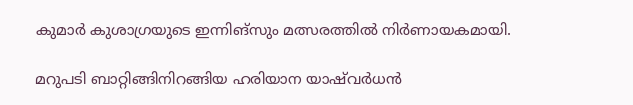കുമാര്‍ കുശാഗ്രയുടെ ഇന്നിങ്സും മത്സരത്തില്‍ നിര്‍ണായകമായി.

മറുപടി ബാറ്റിങ്ങിനിറങ്ങിയ ഹരിയാന യാഷ്‌വര്‍ധന്‍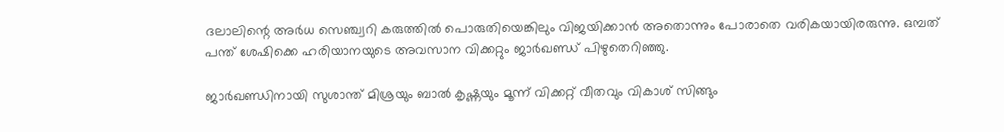ദലാലിന്റെ അര്‍ധ സെഞ്ച്വറി കരുത്തില്‍ പൊരുതിയെങ്കിലും വിജയിക്കാന്‍ അതൊന്നും പോരാതെ വരികയായിരരുന്നു. ഒമ്പത് പന്ത് ശേഷിക്കെ ഹരിയാനയുടെ അവസാന വിക്കറ്റും ജാര്‍ഖണ്ഡ് പിഴുതെറിഞ്ഞു.

ജാര്‍ഖണ്ഡിനായി സുശാന്ത് മിശ്രയും ബാല്‍ കൃഷ്ണയും മൂന്ന് വിക്കറ്റ് വീതവും വികാശ് സിങ്ങും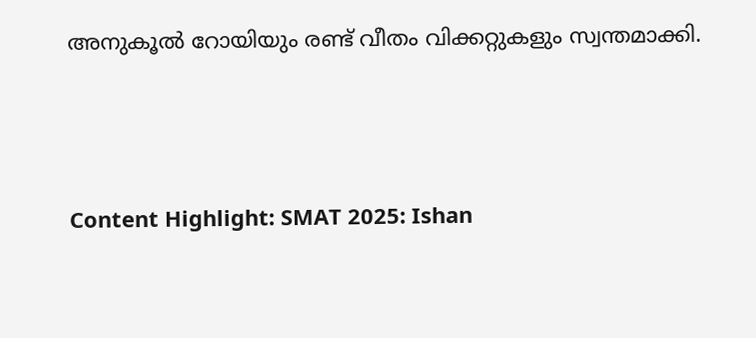അനുകൂല്‍ റോയിയും രണ്ട് വീതം വിക്കറ്റുകളും സ്വന്തമാക്കി.



Content Highlight: SMAT 2025: Ishan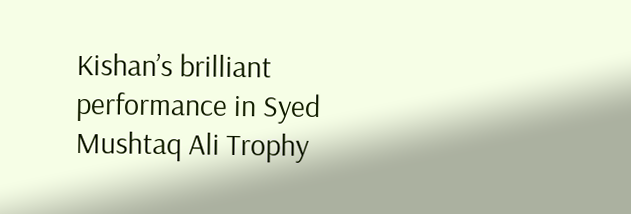Kishan’s brilliant performance in Syed Mushtaq Ali Trophy